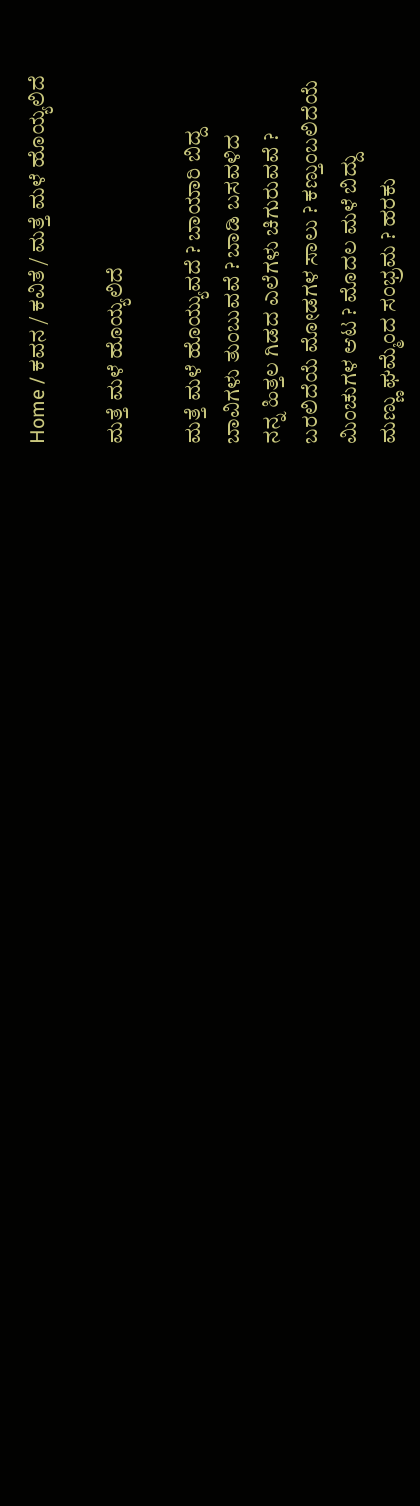Home / ಕವನ / ಕವಿತೆ / ಮತ್ತೆ ಮಳೆ ಹೊಯ್ಯಲಿದೆ

ಮತ್ತೆ ಮಳೆ ಹೊಯ್ಯಲಿದೆ

ಮತ್ತೆ ಮಳೆ ಹೊಯ್ಯುವದೆ ? ಬಾಯಾರಿ ಬಿದ್ದ
ಬಾವಿಗಳು ತುಂಬುವವೆ ? ಬಾಡಿ ಬಸವಳಿದ
ನನ್ನ ಹಿತ್ತಲ ಗಿಡದ ಎಲೆಗಳು ಚಿಗುರುವವೆ ?
ಬರಲಿದೆಯೆ ಮೋಡಗಳ ಸಾಲು ? ಕಣ್ತುಂಬಲಿದೆಯೆ
ಮಿಂಚುಗಳ ಆಟ ? ಮೊದಲ ಮಳೆ ಬಿದ್ದು
ಮಣ್ಣು ಘಮ್ಮೆಂದ ಸಂಭ್ರಮ ? ಹರಕು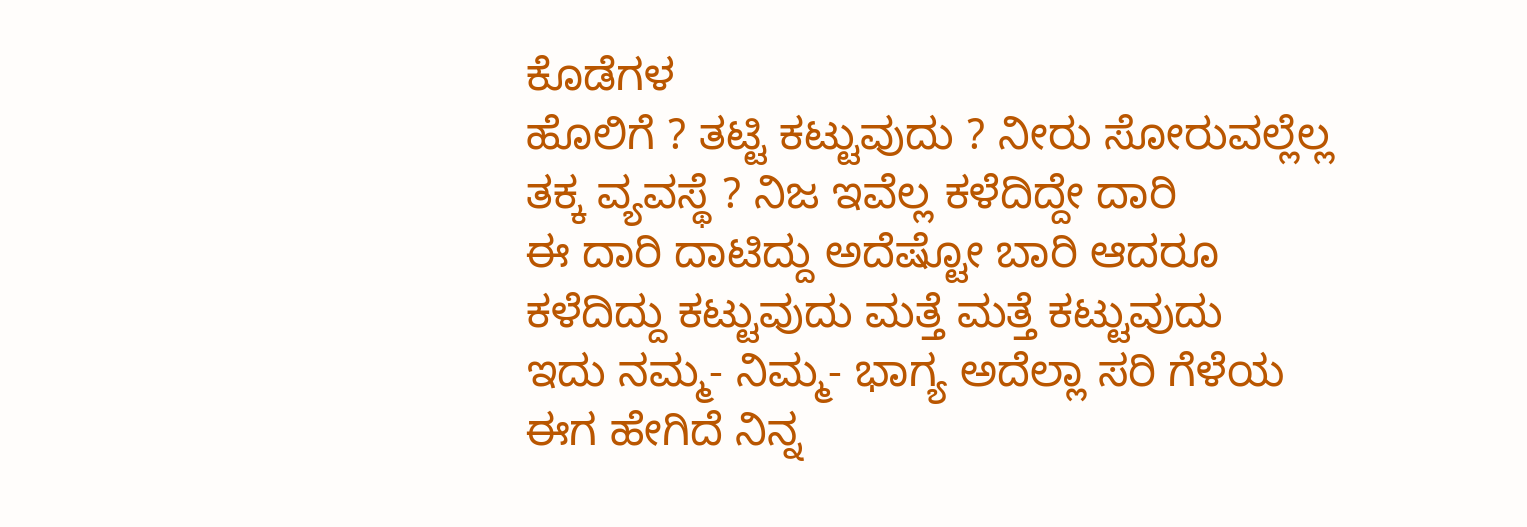ಕೊಡೆಗಳ
ಹೊಲಿಗೆ ? ತಟ್ಟಿ ಕಟ್ಟುವುದು ? ನೀರು ಸೋರುವಲ್ಲೆಲ್ಲ
ತಕ್ಕ ವ್ಯವಸ್ಥೆ ? ನಿಜ ಇವೆಲ್ಲ ಕಳೆದಿದ್ದೇ ದಾರಿ
ಈ ದಾರಿ ದಾಟಿದ್ದು ಅದೆಷ್ಟೋ ಬಾರಿ ಆದರೂ
ಕಳೆದಿದ್ದು ಕಟ್ಟುವುದು ಮತ್ತೆ ಮತ್ತೆ ಕಟ್ಟುವುದು
ಇದು ನಮ್ಮ- ನಿಮ್ಮ- ಭಾಗ್ಯ ಅದೆಲ್ಲಾ ಸರಿ ಗೆಳೆಯ
ಈಗ ಹೇಗಿದೆ ನಿನ್ನ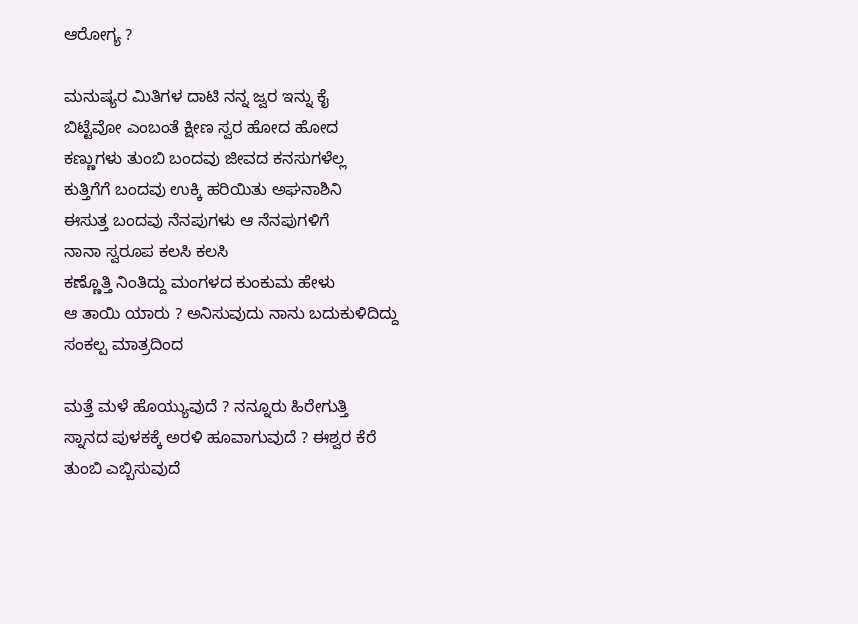ಆರೋಗ್ಯ ?

ಮನುಷ್ಯರ ಮಿತಿಗಳ ದಾಟಿ ನನ್ನ ಜ್ವರ ಇನ್ನು ಕೈ
ಬಿಟ್ಟೆವೋ ಎಂಬಂತೆ ಕ್ಷೀಣ ಸ್ವರ ಹೋದ ಹೋದ
ಕಣ್ಣುಗಳು ತುಂಬಿ ಬಂದವು ಜೀವದ ಕನಸುಗಳೆಲ್ಲ
ಕುತ್ತಿಗೆಗೆ ಬಂದವು ಉಕ್ಕಿ ಹರಿಯಿತು ಅಘನಾಶಿನಿ
ಈಸುತ್ತ ಬಂದವು ನೆನಪುಗಳು ಆ ನೆನಪುಗಳಿಗೆ
ನಾನಾ ಸ್ವರೂಪ ಕಲಸಿ ಕಲಸಿ
ಕಣ್ಣೊತ್ತಿ ನಿಂತಿದ್ದು ಮಂಗಳದ ಕುಂಕುಮ ಹೇಳು
ಆ ತಾಯಿ ಯಾರು ? ಅನಿಸುವುದು ನಾನು ಬದುಕುಳಿದಿದ್ದು
ಸಂಕಲ್ಪ ಮಾತ್ರದಿಂದ

ಮತ್ತೆ ಮಳೆ ಹೊಯ್ಯುವುದೆ ? ನನ್ನೂರು ಹಿರೇಗುತ್ತಿ
ಸ್ನಾನದ ಪುಳಕಕ್ಕೆ ಅರಳಿ ಹೂವಾಗುವುದೆ ? ಈಶ್ವರ ಕೆರೆ
ತುಂಬಿ ಎಬ್ಬಿಸುವುದೆ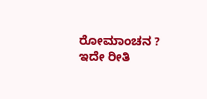ರೋಮಾಂಚನ ? ಇದೇ ರೀತಿ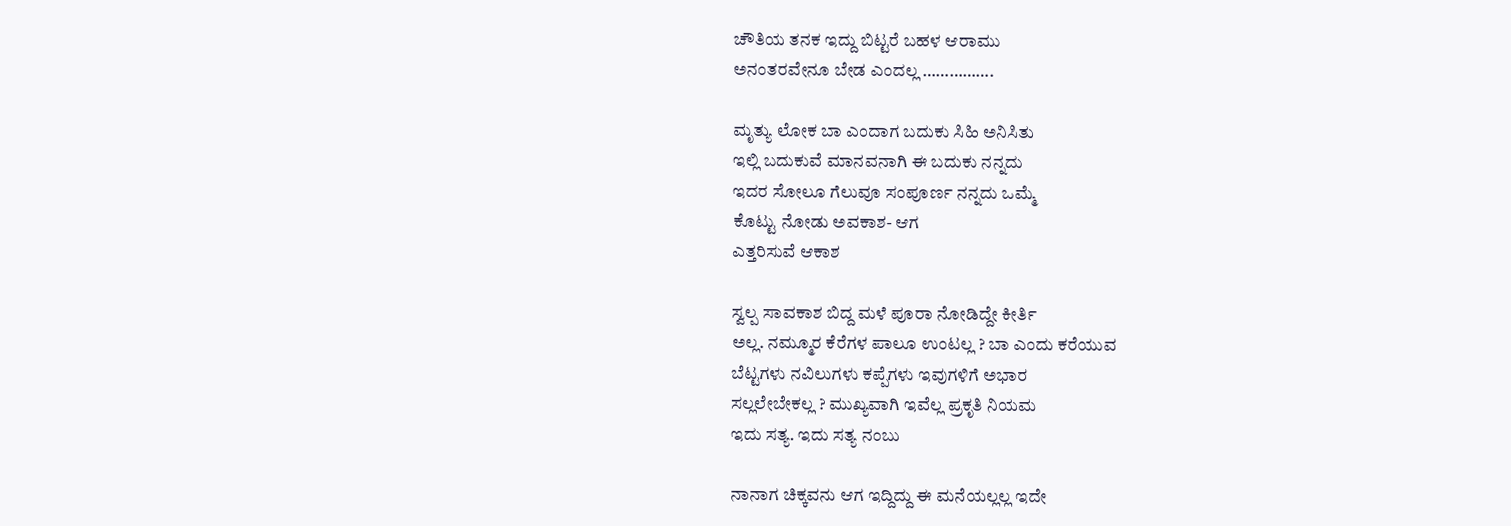ಚೌತಿಯ ತನಕ ಇದ್ದು ಬಿಟ್ಟರೆ ಬಹಳ ಆರಾಮು
ಅನಂತರವೇನೂ ಬೇಡ ಎಂದಲ್ಲ …………….

ಮೃತ್ಯು ಲೋಕ ಬಾ ಎಂದಾಗ ಬದುಕು ಸಿಹಿ ಅನಿಸಿತು
ಇಲ್ಲಿ ಬದುಕುವೆ ಮಾನವನಾಗಿ ಈ ಬದುಕು ನನ್ನದು
ಇದರ ಸೋಲೂ ಗೆಲುವೂ ಸಂಪೂರ್ಣ ನನ್ನದು ಒಮ್ಮೆ
ಕೊಟ್ಟು ನೋಡು ಅವಕಾಶ- ಆಗ
ಎತ್ತರಿಸುವೆ ಆಕಾಶ

ಸ್ವಲ್ಪ ಸಾವಕಾಶ ಬಿದ್ದ ಮಳೆ ಪೂರಾ ನೋಡಿದ್ದೇ ಕೀರ್ತಿ
ಅಲ್ಲ. ನಮ್ಮೂರ ಕೆರೆಗಳ ಪಾಲೂ ಉಂಟಲ್ಲ ? ಬಾ ಎಂದು ಕರೆಯುವ
ಬೆಟ್ಟಗಳು ನವಿಲುಗಳು ಕಪ್ಪೆಗಳು ಇವುಗಳಿಗೆ ಅಭಾರ
ಸಲ್ಲಲೇಬೇಕಲ್ಲ ? ಮುಖ್ಯವಾಗಿ ಇವೆಲ್ಲ ಪ್ರಕೃತಿ ನಿಯಮ
ಇದು ಸತ್ಯ. ಇದು ಸತ್ಯ ನಂಬು

ನಾನಾಗ ಚಿಕ್ಕವನು ಆಗ ಇದ್ದಿದ್ದು ಈ ಮನೆಯಲ್ಲಲ್ಲ ಇದೇ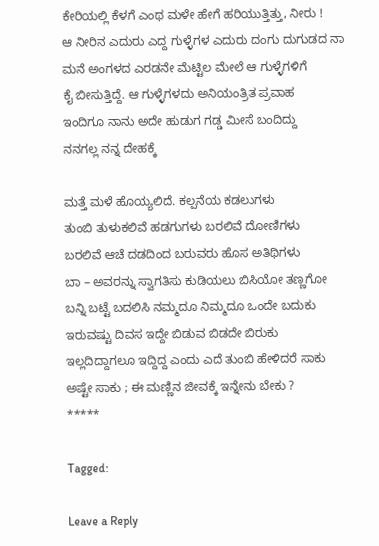ಕೇರಿಯಲ್ಲಿ ಕೆಳಗೆ ಎಂಥ ಮಳೇ ಹೇಗೆ ಹರಿಯುತ್ತಿತ್ತು, ನೀರು !
ಆ ನೀರಿನ ಎದುರು ಎದ್ದ ಗುಳ್ಳೆಗಳ ಎದುರು ದಂಗು ದುಗುಡದ ನಾ
ಮನೆ ಅಂಗಳದ ಎರಡನೇ ಮೆಟ್ಟಿಲ ಮೇಲೆ ಆ ಗುಳ್ಳೆಗಳಿಗೆ
ಕೈ ಬೀಸುತ್ತಿದ್ದೆ. ಆ ಗುಳ್ಳೆಗಳದು ಅನಿಯಂತ್ರಿತ ಪ್ರವಾಹ
ಇಂದಿಗೂ ನಾನು ಅದೇ ಹುಡುಗ ಗಡ್ಡ ಮೀಸೆ ಬಂದಿದ್ದು
ನನಗಲ್ಲ ನನ್ನ ದೇಹಕ್ಕೆ

ಮತ್ತೆ ಮಳೆ ಹೊಯ್ಯಲಿದೆ. ಕಲ್ಪನೆಯ ಕಡಲುಗಳು
ತುಂಬಿ ತುಳುಕಲಿವೆ ಹಡಗುಗಳು ಬರಲಿವೆ ದೋಣಿಗಳು
ಬರಲಿವೆ ಆಚೆ ದಡದಿಂದ ಬರುವರು ಹೊಸ ಅತಿಥಿಗಳು
ಬಾ – ಅವರನ್ನು ಸ್ವಾಗತಿಸು ಕುಡಿಯಲು ಬಿಸಿಯೋ ತಣ್ಣಗೋ
ಬನ್ನಿ ಬಟ್ಟೆ ಬದಲಿಸಿ ನಮ್ಮದೂ ನಿಮ್ಮದೂ ಒಂದೇ ಬದುಕು
ಇರುವಷ್ಟು ದಿವಸ ಇದ್ದೇ ಬಿಡುವ ಬಿಡದೇ ಬಿರುಕು
ಇಲ್ಲದಿದ್ದಾಗಲೂ ಇದ್ದಿದ್ದ ಎಂದು ಎದೆ ತುಂಬಿ ಹೇಳಿದರೆ ಸಾಕು
ಅಷ್ಟೇ ಸಾಕು ; ಈ ಮಣ್ಣಿನ ಜೀವಕ್ಕೆ ಇನ್ನೇನು ಬೇಕು ?
*****

Tagged:

Leave a Reply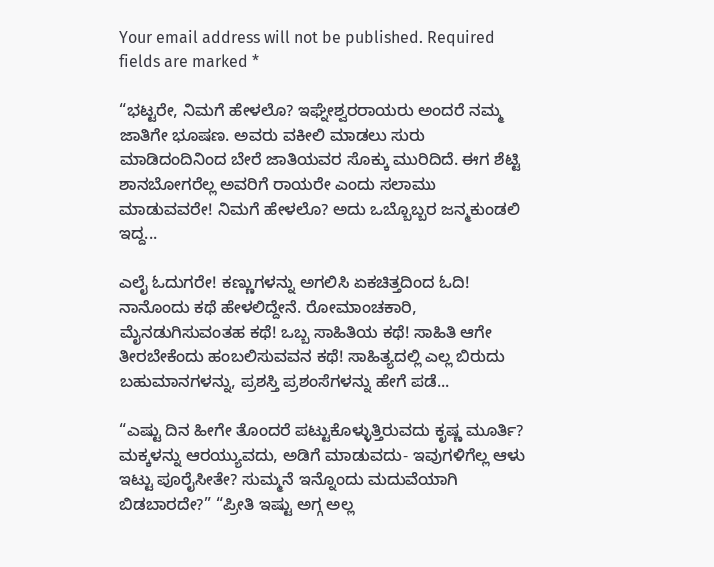Your email address will not be published. Required fields are marked *

“ಭಟ್ಟರೇ, ನಿಮಗೆ ಹೇಳಲೊ? ಇಘ್ನೇಶ್ವರರಾಯರು ಅಂದರೆ ನಮ್ಮ ಜಾತಿಗೇ ಭೂಷಣ. ಅವರು ವಕೀಲಿ ಮಾಡಲು ಸುರು ಮಾಡಿದಂದಿನಿಂದ ಬೇರೆ ಜಾತಿಯವರ ಸೊಕ್ಕು ಮುರಿದಿದೆ. ಈಗ ಶೆಟ್ಟಿ ಶಾನಬೋಗರೆಲ್ಲ ಅವರಿಗೆ ರಾಯರೇ ಎಂದು ಸಲಾಮು ಮಾಡುವವರೇ! ನಿಮಗೆ ಹೇಳಲೊ? ಅದು ಒಬ್ಬೊಬ್ಬರ ಜನ್ಮಕುಂಡಲಿ ಇದ್ದ...

ಎಲೈ ಓದುಗರೇ! ಕಣ್ಣುಗಳನ್ನು ಅಗಲಿಸಿ ಏಕಚಿತ್ತದಿಂದ ಓದಿ! ನಾನೊಂದು ಕಥೆ ಹೇಳಲಿದ್ದೇನೆ. ರೋಮಾಂಚಕಾರಿ, ಮೈನಡುಗಿಸುವಂತಹ ಕಥೆ! ಒಬ್ಬ ಸಾಹಿತಿಯ ಕಥೆ! ಸಾಹಿತಿ ಆಗೇ ತೀರಬೇಕೆಂದು ಹಂಬಲಿಸುವವನ ಕಥೆ! ಸಾಹಿತ್ಯದಲ್ಲಿ ಎಲ್ಲ ಬಿರುದು ಬಹುಮಾನಗಳನ್ನು, ಪ್ರಶಸ್ತಿ ಪ್ರಶಂಸೆಗಳನ್ನು ಹೇಗೆ ಪಡೆ...

“ಎಷ್ಟು ದಿನ ಹೀಗೇ ತೊಂದರೆ ಪಟ್ಟುಕೊಳ್ಳುತ್ತಿರುವದು ಕೃಷ್ಣ ಮೂರ್ತಿ? ಮಕ್ಕಳನ್ನು ಆರಯ್ಯುವದು, ಅಡಿಗೆ ಮಾಡುವದು- ಇವುಗಳಿಗೆಲ್ಲ ಆಳು ಇಟ್ಟು ಪೂರೈಸೀತೇ? ಸುಮ್ಮನೆ ಇನ್ನೊಂದು ಮದುವೆಯಾಗಿ ಬಿಡಬಾರದೇ?” “ಪ್ರೀತಿ ಇಷ್ಟು ಅಗ್ಗ ಅಲ್ಲ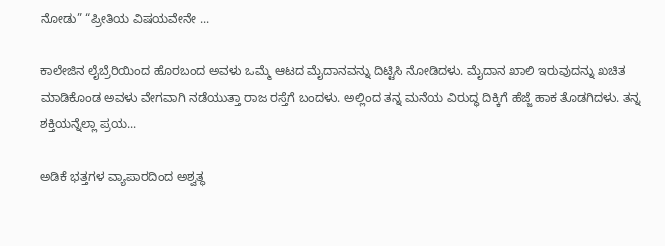ನೋಡು” “ಪ್ರೀತಿಯ ವಿಷಯವೇನೇ ...

ಕಾಲೇಜಿನ ಲೈಬ್ರೆರಿಯಿಂದ ಹೊರಬಂದ ಅವಳು ಒಮ್ಮೆ ಆಟದ ಮೈದಾನವನ್ನು ದಿಟ್ಟಿಸಿ ನೋಡಿದಳು. ಮೈದಾನ ಖಾಲಿ ಇರುವುದನ್ನು ಖಚಿತ ಮಾಡಿಕೊಂಡ ಅವಳು ವೇಗವಾಗಿ ನಡೆಯುತ್ತಾ ರಾಜ ರಸ್ತೆಗೆ ಬಂದಳು. ಅಲ್ಲಿಂದ ತನ್ನ ಮನೆಯ ವಿರುದ್ಧ ದಿಕ್ಕಿಗೆ ಹೆಜ್ಜೆ ಹಾಕ ತೊಡಗಿದಳು. ತನ್ನ ಶಕ್ತಿಯನ್ನೆಲ್ಲಾ ಪ್ರಯ...

ಅಡಿಕೆ ಭತ್ತಗಳ ವ್ಯಾಪಾರದಿಂದ ಅಶ್ವತ್ಥ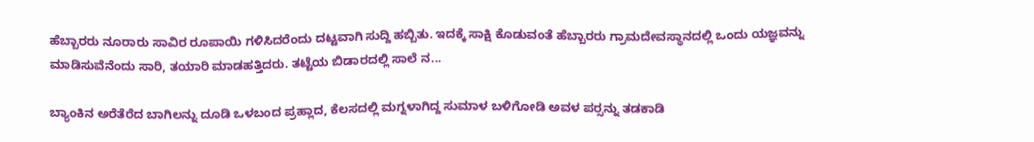ಹೆಬ್ಬಾರರು ನೂರಾರು ಸಾವಿರ ರೂಪಾಯಿ ಗಳಿಸಿದರೆಂದು ದಟ್ಟವಾಗಿ ಸುದ್ದಿ ಹಬ್ಬಿತು. ಇದಕ್ಕೆ ಸಾಕ್ಷಿ ಕೊಡುವಂತೆ ಹೆಬ್ಬಾರರು ಗ್ರಾಮದೇವಸ್ಥಾನದಲ್ಲಿ ಒಂದು ಯಜ್ಞವನ್ನು ಮಾಡಿಸುವೆನೆಂದು ಸಾರಿ, ತಯಾರಿ ಮಾಡಹತ್ತಿದರು. ತಟ್ಟೆಯ ಬಿಡಾರದಲ್ಲಿ ಸಾಲೆ ನ...

ಬ್ಯಾಂಕಿನ ಅರೆತೆರೆದ ಬಾಗಿಲನ್ನು ದೂಡಿ ಒಳಬಂದ ಪ್ರಹ್ಲಾದ, ಕೆಲಸದಲ್ಲಿ ಮಗ್ನಳಾಗಿದ್ದ ಸುಮಾಳ ಬಳಿಗೋಡಿ ಅವಳ ಪರ್‍ಸನ್ನು ತಡಕಾಡಿ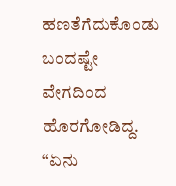ಹಣತೆಗೆದುಕೊಂಡು ಬಂದಷ್ಟೇ ವೇಗದಿಂದ ಹೊರಗೋಡಿದ್ದ. “ಏನು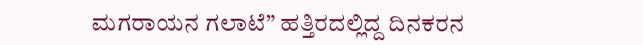ಮಗರಾಯನ ಗಲಾಟೆ” ಹತ್ತಿರದಲ್ಲಿದ್ದ ದಿನಕರನ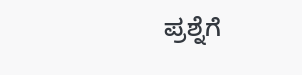ಪ್ರಶ್ನೆಗೆ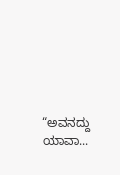“ಅವನದ್ದು ಯಾವಾ...